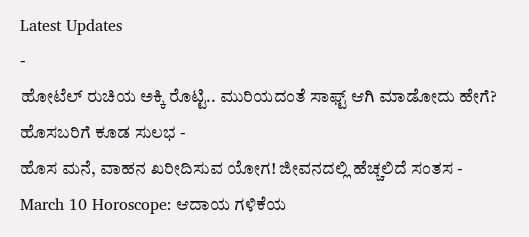Latest Updates
-
ಹೋಟೆಲ್ ರುಚಿಯ ಅಕ್ಕಿ ರೊಟ್ಟಿ.. ಮುರಿಯದಂತೆ ಸಾಫ್ಟ್ ಆಗಿ ಮಾಡೋದು ಹೇಗೆ? ಹೊಸಬರಿಗೆ ಕೂಡ ಸುಲಭ -
ಹೊಸ ಮನೆ, ವಾಹನ ಖರೀದಿಸುವ ಯೋಗ! ಜೀವನದಲ್ಲಿ ಹೆಚ್ಚಲಿದೆ ಸಂತಸ -
March 10 Horoscope: ಆದಾಯ ಗಳಿಕೆಯ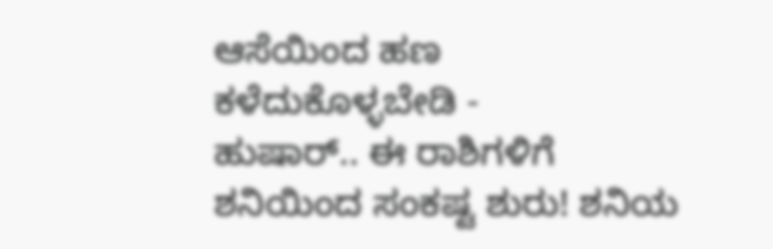ಆಸೆಯಿಂದ ಹಣ ಕಳೆದುಕೊಳ್ಳಬೇಡಿ -
ಹುಷಾರ್.. ಈ ರಾಶಿಗಳಿಗೆ ಶನಿಯಿಂದ ಸಂಕಷ್ಟ ಶುರು! ಶನಿಯ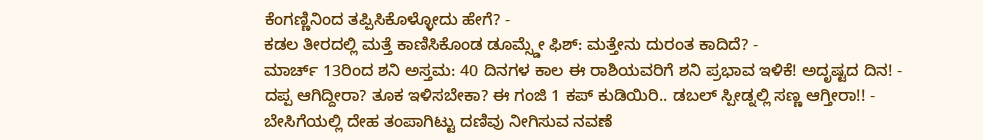ಕೆಂಗಣ್ಣಿನಿಂದ ತಪ್ಪಿಸಿಕೊಳ್ಳೋದು ಹೇಗೆ? -
ಕಡಲ ತೀರದಲ್ಲಿ ಮತ್ತೆ ಕಾಣಿಸಿಕೊಂಡ ಡೂಮ್ಸ್ಡೇ ಫಿಶ್: ಮತ್ತೇನು ದುರಂತ ಕಾದಿದೆ? -
ಮಾರ್ಚ್ 13ರಿಂದ ಶನಿ ಅಸ್ತಮ: 40 ದಿನಗಳ ಕಾಲ ಈ ರಾಶಿಯವರಿಗೆ ಶನಿ ಪ್ರಭಾವ ಇಳಿಕೆ! ಅದೃಷ್ಟದ ದಿನ! -
ದಪ್ಪ ಆಗಿದ್ದೀರಾ? ತೂಕ ಇಳಿಸಬೇಕಾ? ಈ ಗಂಜಿ 1 ಕಪ್ ಕುಡಿಯಿರಿ.. ಡಬಲ್ ಸ್ಪೀಡ್ನಲ್ಲಿ ಸಣ್ಣ ಆಗ್ತೀರಾ!! -
ಬೇಸಿಗೆಯಲ್ಲಿ ದೇಹ ತಂಪಾಗಿಟ್ಟು ದಣಿವು ನೀಗಿಸುವ ನವಣೆ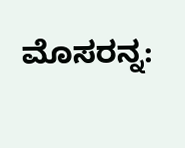ಮೊಸರನ್ನ: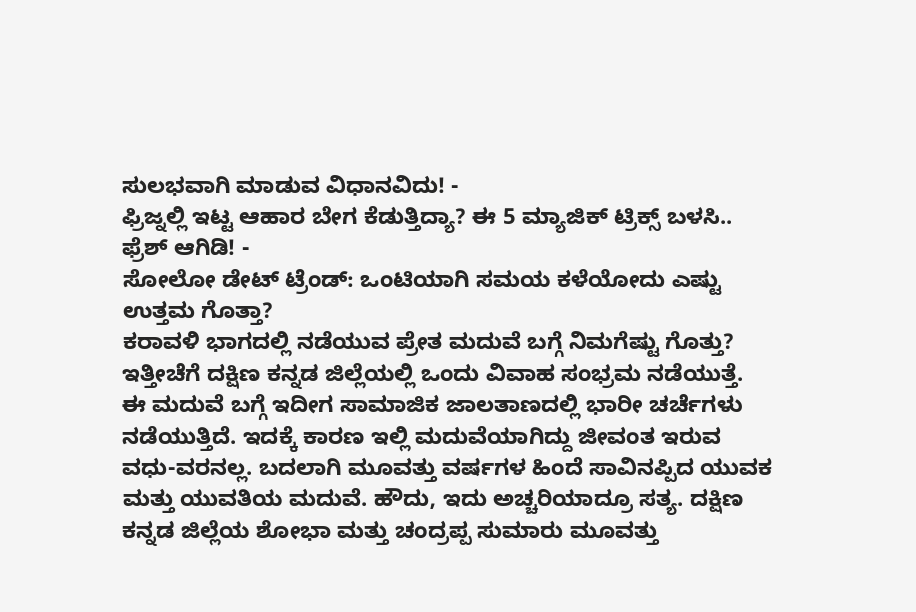ಸುಲಭವಾಗಿ ಮಾಡುವ ವಿಧಾನವಿದು! -
ಫ್ರಿಜ್ನಲ್ಲಿ ಇಟ್ಟ ಆಹಾರ ಬೇಗ ಕೆಡುತ್ತಿದ್ಯಾ? ಈ 5 ಮ್ಯಾಜಿಕ್ ಟ್ರಿಕ್ಸ್ ಬಳಸಿ.. ಫ್ರೆಶ್ ಆಗಿಡಿ! -
ಸೋಲೋ ಡೇಟ್ ಟ್ರೆಂಡ್: ಒಂಟಿಯಾಗಿ ಸಮಯ ಕಳೆಯೋದು ಎಷ್ಟು ಉತ್ತಮ ಗೊತ್ತಾ?
ಕರಾವಳಿ ಭಾಗದಲ್ಲಿ ನಡೆಯುವ ಪ್ರೇತ ಮದುವೆ ಬಗ್ಗೆ ನಿಮಗೆಷ್ಟು ಗೊತ್ತು?
ಇತ್ತೀಚೆಗೆ ದಕ್ಷಿಣ ಕನ್ನಡ ಜಿಲ್ಲೆಯಲ್ಲಿ ಒಂದು ವಿವಾಹ ಸಂಭ್ರಮ ನಡೆಯುತ್ತೆ. ಈ ಮದುವೆ ಬಗ್ಗೆ ಇದೀಗ ಸಾಮಾಜಿಕ ಜಾಲತಾಣದಲ್ಲಿ ಭಾರೀ ಚರ್ಚೆಗಳು ನಡೆಯುತ್ತಿದೆ. ಇದಕ್ಕೆ ಕಾರಣ ಇಲ್ಲಿ ಮದುವೆಯಾಗಿದ್ದು ಜೀವಂತ ಇರುವ ವಧು-ವರನಲ್ಲ. ಬದಲಾಗಿ ಮೂವತ್ತು ವರ್ಷಗಳ ಹಿಂದೆ ಸಾವಿನಪ್ಪಿದ ಯುವಕ ಮತ್ತು ಯುವತಿಯ ಮದುವೆ. ಹೌದು, ಇದು ಅಚ್ಚರಿಯಾದ್ರೂ ಸತ್ಯ. ದಕ್ಷಿಣ ಕನ್ನಡ ಜಿಲ್ಲೆಯ ಶೋಭಾ ಮತ್ತು ಚಂದ್ರಪ್ಪ ಸುಮಾರು ಮೂವತ್ತು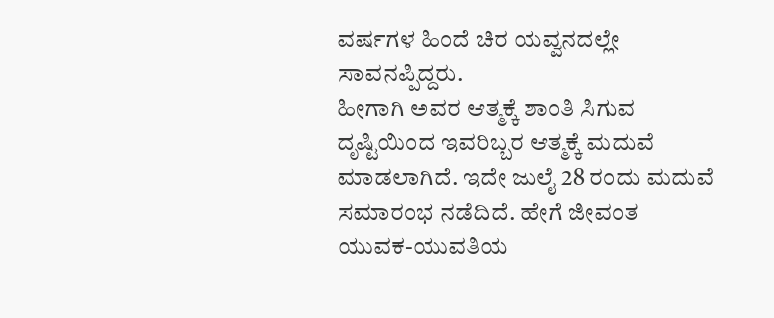ವರ್ಷಗಳ ಹಿಂದೆ ಚಿರ ಯವ್ವನದಲ್ಲೇ ಸಾವನಪ್ಪಿದ್ದರು.
ಹೀಗಾಗಿ ಅವರ ಆತ್ಮಕ್ಕೆ ಶಾಂತಿ ಸಿಗುವ ದೃಷ್ಟಿಯಿಂದ ಇವರಿಬ್ಬರ ಆತ್ಮಕ್ಕೆ ಮದುವೆ ಮಾಡಲಾಗಿದೆ. ಇದೇ ಜುಲೈ 28 ರಂದು ಮದುವೆ ಸಮಾರಂಭ ನಡೆದಿದೆ. ಹೇಗೆ ಜೀವಂತ ಯುವಕ-ಯುವತಿಯ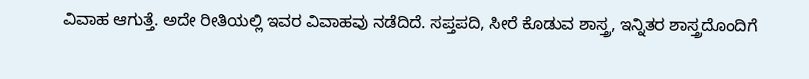ವಿವಾಹ ಆಗುತ್ತೆ. ಅದೇ ರೀತಿಯಲ್ಲಿ ಇವರ ವಿವಾಹವು ನಡೆದಿದೆ. ಸಪ್ತಪದಿ, ಸೀರೆ ಕೊಡುವ ಶಾಸ್ತ್ರ, ಇನ್ನಿತರ ಶಾಸ್ತ್ರದೊಂದಿಗೆ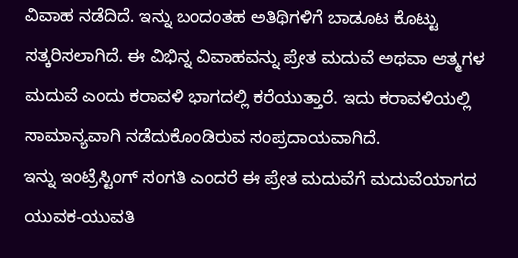ವಿವಾಹ ನಡೆದಿದೆ. ಇನ್ನು ಬಂದಂತಹ ಅತಿಥಿಗಳಿಗೆ ಬಾಡೂಟ ಕೊಟ್ಟು ಸತ್ಕರಿಸಲಾಗಿದೆ. ಈ ವಿಭಿನ್ನ ವಿವಾಹವನ್ನು ಪ್ರೇತ ಮದುವೆ ಅಥವಾ ಆತ್ಮಗಳ ಮದುವೆ ಎಂದು ಕರಾವಳಿ ಭಾಗದಲ್ಲಿ ಕರೆಯುತ್ತಾರೆ. ಇದು ಕರಾವಳಿಯಲ್ಲಿ ಸಾಮಾನ್ಯವಾಗಿ ನಡೆದುಕೊಂಡಿರುವ ಸಂಪ್ರದಾಯವಾಗಿದೆ.
ಇನ್ನು ಇಂಟ್ರೆಸ್ಟಿಂಗ್ ಸಂಗತಿ ಎಂದರೆ ಈ ಪ್ರೇತ ಮದುವೆಗೆ ಮದುವೆಯಾಗದ ಯುವಕ-ಯುವತಿ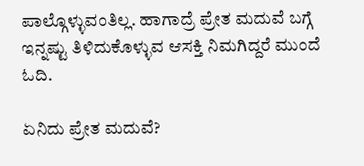ಪಾಲ್ಗೊಳ್ಳುವಂತಿಲ್ಲ. ಹಾಗಾದ್ರೆ ಪ್ರೇತ ಮದುವೆ ಬಗ್ಗೆ ಇನ್ನಷ್ಟು ತಿಳಿದುಕೊಳ್ಳುವ ಆಸಕ್ತಿ ನಿಮಗಿದ್ದರೆ ಮುಂದೆ ಓದಿ.

ಏನಿದು ಪ್ರೇತ ಮದುವೆ?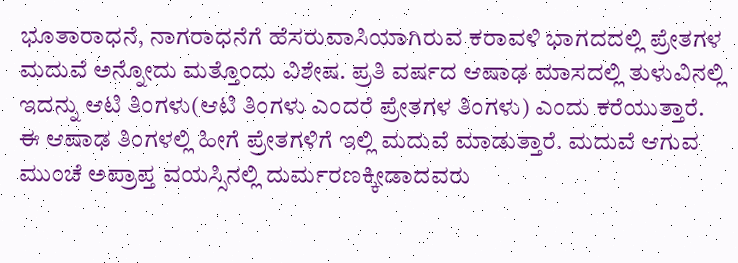ಭೂತಾರಾಧನೆ, ನಾಗರಾಧನೆಗೆ ಹೆಸರುವಾಸಿಯಾಗಿರುವ ಕರಾವಳಿ ಭಾಗದದಲ್ಲಿ ಪ್ರೇತಗಳ ಮದುವೆ ಅನ್ನೋದು ಮತ್ತೊಂದು ವಿಶೇಷ. ಪ್ರತಿ ವರ್ಷದ ಆಷಾಢ ಮಾಸದಲ್ಲಿ ತುಳುವಿನಲ್ಲಿ ಇದನ್ನು ಆಟಿ ತಿಂಗಳು(ಆಟಿ ತಿಂಗಳು ಎಂದರೆ ಪ್ರೇತಗಳ ತಿಂಗಳು) ಎಂದು ಕರೆಯುತ್ತಾರೆ. ಈ ಆಷಾಢ ತಿಂಗಳಲ್ಲಿ ಹೀಗೆ ಪ್ರೇತಗಳಿಗೆ ಇಲ್ಲಿ ಮದುವೆ ಮಾಡುತ್ತಾರೆ. ಮದುವೆ ಆಗುವ ಮುಂಚೆ ಅಪ್ರಾಪ್ತ ವಯಸ್ಸಿನಲ್ಲಿ ದುರ್ಮರಣಕ್ಕೀಡಾದವರು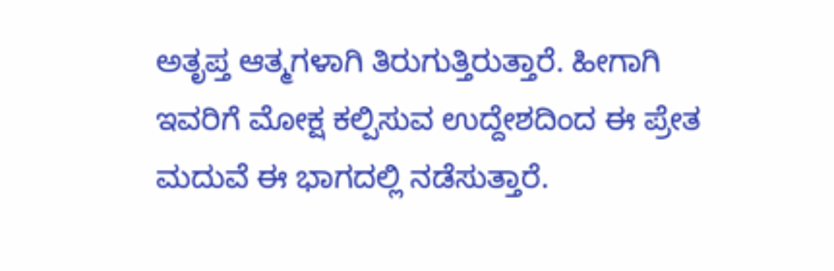ಅತೃಪ್ತ ಆತ್ಮಗಳಾಗಿ ತಿರುಗುತ್ತಿರುತ್ತಾರೆ. ಹೀಗಾಗಿ ಇವರಿಗೆ ಮೋಕ್ಷ ಕಲ್ಪಿಸುವ ಉದ್ದೇಶದಿಂದ ಈ ಪ್ರೇತ ಮದುವೆ ಈ ಭಾಗದಲ್ಲಿ ನಡೆಸುತ್ತಾರೆ.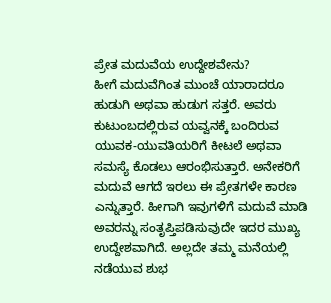ಪ್ರೇತ ಮದುವೆಯ ಉದ್ದೇಶವೇನು?
ಹೀಗೆ ಮದುವೆಗಿಂತ ಮುಂಚೆ ಯಾರಾದರೂ ಹುಡುಗಿ ಅಥವಾ ಹುಡುಗ ಸತ್ತರೆ. ಅವರು ಕುಟುಂಬದಲ್ಲಿರುವ ಯವ್ವನಕ್ಕೆ ಬಂದಿರುವ ಯುವಕ-ಯುವತಿಯರಿಗೆ ಕೀಟಲೆ ಅಥವಾ ಸಮಸ್ಯೆ ಕೊಡಲು ಆರಂಭಿಸುತ್ತಾರೆ. ಅನೇಕರಿಗೆ ಮದುವೆ ಆಗದೆ ಇರಲು ಈ ಪ್ರೇತಗಳೇ ಕಾರಣ ಎನ್ನುತ್ತಾರೆ. ಹೀಗಾಗಿ ಇವುಗಳಿಗೆ ಮದುವೆ ಮಾಡಿ ಅವರನ್ನು ಸಂತೃಪ್ತಿಪಡಿಸುವುದೇ ಇದರ ಮುಖ್ಯ ಉದ್ದೇಶವಾಗಿದೆ. ಅಲ್ಲದೇ ತಮ್ಮ ಮನೆಯಲ್ಲಿ ನಡೆಯುವ ಶುಭ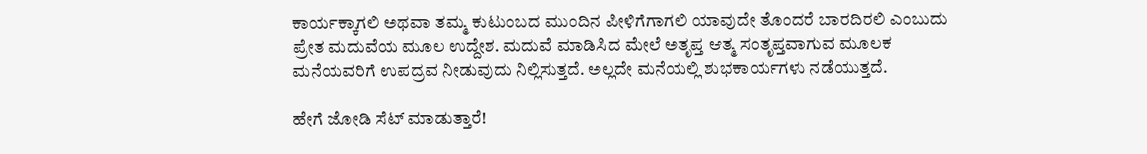ಕಾರ್ಯಕ್ಕಾಗಲಿ ಅಥವಾ ತಮ್ಮ ಕುಟುಂಬದ ಮುಂದಿನ ಪೀಳಿಗೆಗಾಗಲಿ ಯಾವುದೇ ತೊಂದರೆ ಬಾರದಿರಲಿ ಎಂಬುದು ಪ್ರೇತ ಮದುವೆಯ ಮೂಲ ಉದ್ದೇಶ. ಮದುವೆ ಮಾಡಿಸಿದ ಮೇಲೆ ಅತೃಪ್ತ ಆತ್ಮ ಸಂತೃಪ್ತವಾಗುವ ಮೂಲಕ ಮನೆಯವರಿಗೆ ಉಪದ್ರವ ನೀಡುವುದು ನಿಲ್ಲಿಸುತ್ತದೆ. ಅಲ್ಲದೇ ಮನೆಯಲ್ಲಿ ಶುಭಕಾರ್ಯಗಳು ನಡೆಯುತ್ತದೆ.

ಹೇಗೆ ಜೋಡಿ ಸೆಟ್ ಮಾಡುತ್ತಾರೆ!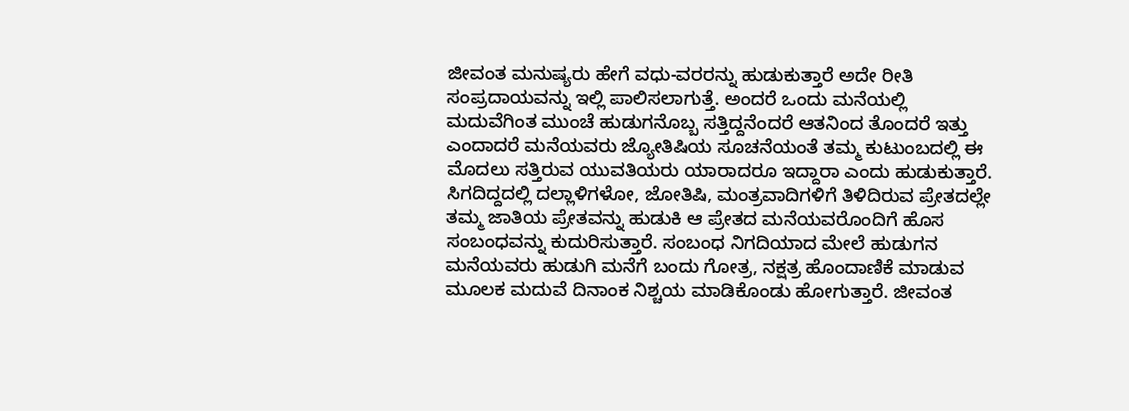ಜೀವಂತ ಮನುಷ್ಯರು ಹೇಗೆ ವಧು-ವರರನ್ನು ಹುಡುಕುತ್ತಾರೆ ಅದೇ ರೀತಿ ಸಂಪ್ರದಾಯವನ್ನು ಇಲ್ಲಿ ಪಾಲಿಸಲಾಗುತ್ತೆ. ಅಂದರೆ ಒಂದು ಮನೆಯಲ್ಲಿ ಮದುವೆಗಿಂತ ಮುಂಚೆ ಹುಡುಗನೊಬ್ಬ ಸತ್ತಿದ್ದನೆಂದರೆ ಆತನಿಂದ ತೊಂದರೆ ಇತ್ತು ಎಂದಾದರೆ ಮನೆಯವರು ಜ್ಯೋತಿಷಿಯ ಸೂಚನೆಯಂತೆ ತಮ್ಮ ಕುಟುಂಬದಲ್ಲಿ ಈ ಮೊದಲು ಸತ್ತಿರುವ ಯುವತಿಯರು ಯಾರಾದರೂ ಇದ್ದಾರಾ ಎಂದು ಹುಡುಕುತ್ತಾರೆ. ಸಿಗದಿದ್ದದಲ್ಲಿ ದಲ್ಲಾಳಿಗಳೋ, ಜೋತಿಷಿ, ಮಂತ್ರವಾದಿಗಳಿಗೆ ತಿಳಿದಿರುವ ಪ್ರೇತದಲ್ಲೇ ತಮ್ಮ ಜಾತಿಯ ಪ್ರೇತವನ್ನು ಹುಡುಕಿ ಆ ಪ್ರೇತದ ಮನೆಯವರೊಂದಿಗೆ ಹೊಸ ಸಂಬಂಧವನ್ನು ಕುದುರಿಸುತ್ತಾರೆ. ಸಂಬಂಧ ನಿಗದಿಯಾದ ಮೇಲೆ ಹುಡುಗನ ಮನೆಯವರು ಹುಡುಗಿ ಮನೆಗೆ ಬಂದು ಗೋತ್ರ, ನಕ್ಷತ್ರ ಹೊಂದಾಣಿಕೆ ಮಾಡುವ ಮೂಲಕ ಮದುವೆ ದಿನಾಂಕ ನಿಶ್ಚಯ ಮಾಡಿಕೊಂಡು ಹೋಗುತ್ತಾರೆ. ಜೀವಂತ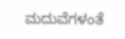ಮದುವೆಗಳಂತೆ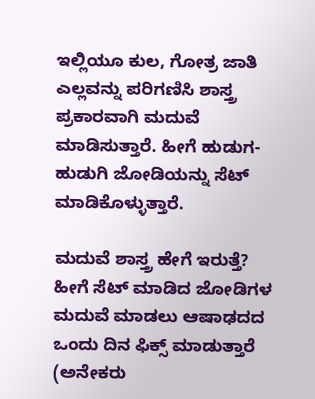ಇಲ್ಲಿಯೂ ಕುಲ, ಗೋತ್ರ ಜಾತಿ ಎಲ್ಲವನ್ನು ಪರಿಗಣಿಸಿ ಶಾಸ್ತ್ರ ಪ್ರಕಾರವಾಗಿ ಮದುವೆ ಮಾಡಿಸುತ್ತಾರೆ. ಹೀಗೆ ಹುಡುಗ-ಹುಡುಗಿ ಜೋಡಿಯನ್ನು ಸೆಟ್ ಮಾಡಿಕೊಳ್ಳುತ್ತಾರೆ.

ಮದುವೆ ಶಾಸ್ತ್ರ ಹೇಗೆ ಇರುತ್ತೆ?
ಹೀಗೆ ಸೆಟ್ ಮಾಡಿದ ಜೋಡಿಗಳ ಮದುವೆ ಮಾಡಲು ಆಷಾಢದದ ಒಂದು ದಿನ ಫಿಕ್ಸ್ ಮಾಡುತ್ತಾರೆ (ಅನೇಕರು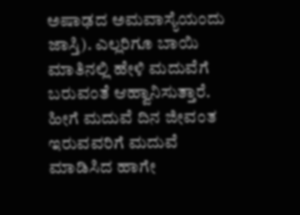ಅಷಾಢದ ಅಮವಾಸ್ಯೆಯಂದು ಜಾಸ್ತಿ). ಎಲ್ಲರಿಗೂ ಬಾಯಿ ಮಾತಿನಲ್ಲಿ ಹೇಳಿ ಮದುವೆಗೆ ಬರುವಂತೆ ಆಹ್ವಾನಿಸುತ್ತಾರೆ. ಹೀಗೆ ಮದುವೆ ದಿನ ಜೀವಂತ ಇರುವವರಿಗೆ ಮದುವೆ ಮಾಡಿಸಿದ ಹಾಗೇ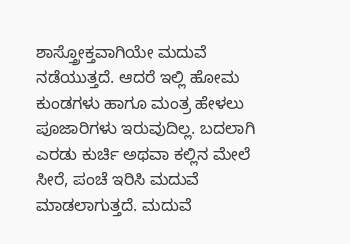ಶಾಸ್ತ್ರೋಕ್ತವಾಗಿಯೇ ಮದುವೆ ನಡೆಯುತ್ತದೆ. ಆದರೆ ಇಲ್ಲಿ ಹೋಮ ಕುಂಡಗಳು ಹಾಗೂ ಮಂತ್ರ ಹೇಳಲು ಪೂಜಾರಿಗಳು ಇರುವುದಿಲ್ಲ. ಬದಲಾಗಿ ಎರಡು ಕುರ್ಚಿ ಅಥವಾ ಕಲ್ಲಿನ ಮೇಲೆ ಸೀರೆ, ಪಂಚೆ ಇರಿಸಿ ಮದುವೆ ಮಾಡಲಾಗುತ್ತದೆ. ಮದುವೆ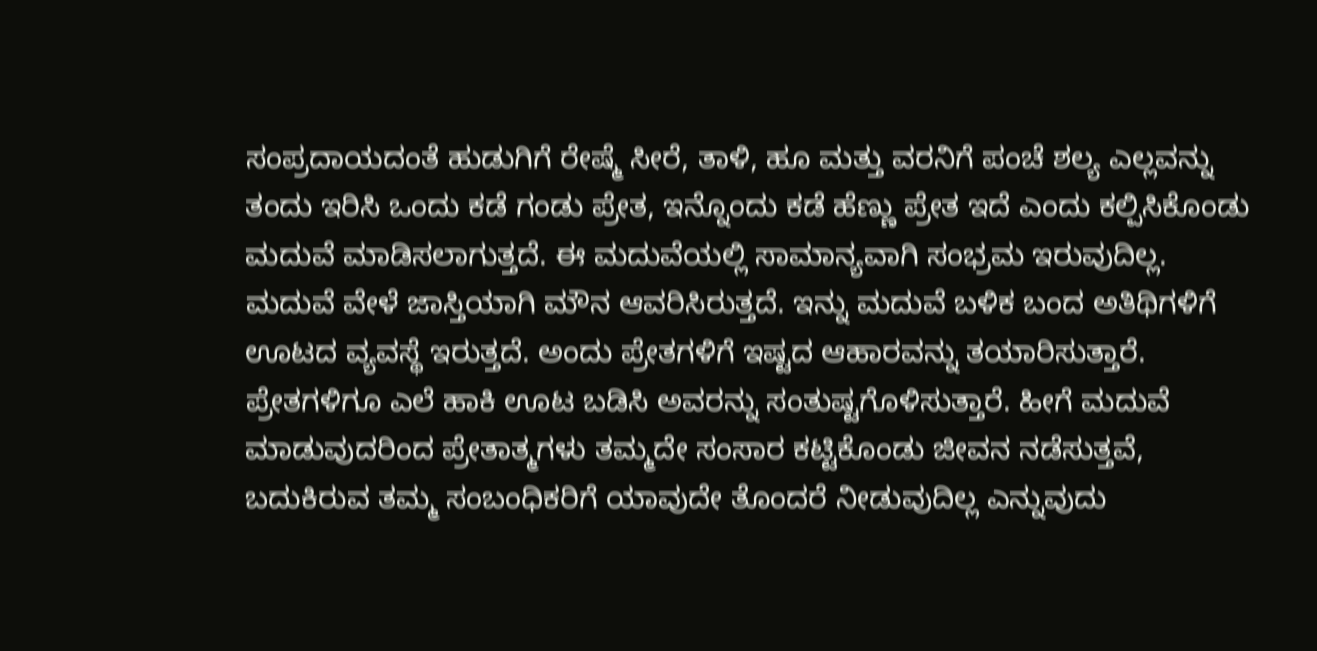ಸಂಪ್ರದಾಯದಂತೆ ಹುಡುಗಿಗೆ ರೇಷ್ಮೆ ಸೀರೆ, ತಾಳಿ, ಹೂ ಮತ್ತು ವರನಿಗೆ ಪಂಚೆ ಶಲ್ಯ ಎಲ್ಲವನ್ನು ತಂದು ಇರಿಸಿ ಒಂದು ಕಡೆ ಗಂಡು ಪ್ರೇತ, ಇನ್ನೊಂದು ಕಡೆ ಹೆಣ್ಣು ಪ್ರೇತ ಇದೆ ಎಂದು ಕಲ್ಪಿಸಿಕೊಂಡು ಮದುವೆ ಮಾಡಿಸಲಾಗುತ್ತದೆ. ಈ ಮದುವೆಯಲ್ಲಿ ಸಾಮಾನ್ಯವಾಗಿ ಸಂಭ್ರಮ ಇರುವುದಿಲ್ಲ. ಮದುವೆ ವೇಳೆ ಜಾಸ್ತಿಯಾಗಿ ಮೌನ ಆವರಿಸಿರುತ್ತದೆ. ಇನ್ನು ಮದುವೆ ಬಳಿಕ ಬಂದ ಅತಿಥಿಗಳಿಗೆ ಊಟದ ವ್ಯವಸ್ಥೆ ಇರುತ್ತದೆ. ಅಂದು ಪ್ರೇತಗಳಿಗೆ ಇಷ್ಟದ ಆಹಾರವನ್ನು ತಯಾರಿಸುತ್ತಾರೆ. ಪ್ರೇತಗಳಿಗೂ ಎಲೆ ಹಾಕಿ ಊಟ ಬಡಿಸಿ ಅವರನ್ನು ಸಂತುಷ್ಟಗೊಳಿಸುತ್ತಾರೆ. ಹೀಗೆ ಮದುವೆ ಮಾಡುವುದರಿಂದ ಪ್ರೇತಾತ್ಮಗಳು ತಮ್ಮದೇ ಸಂಸಾರ ಕಟ್ಟಿಕೊಂಡು ಜೀವನ ನಡೆಸುತ್ತವೆ, ಬದುಕಿರುವ ತಮ್ಮ ಸಂಬಂಧಿಕರಿಗೆ ಯಾವುದೇ ತೊಂದರೆ ನೀಡುವುದಿಲ್ಲ ಎನ್ನುವುದು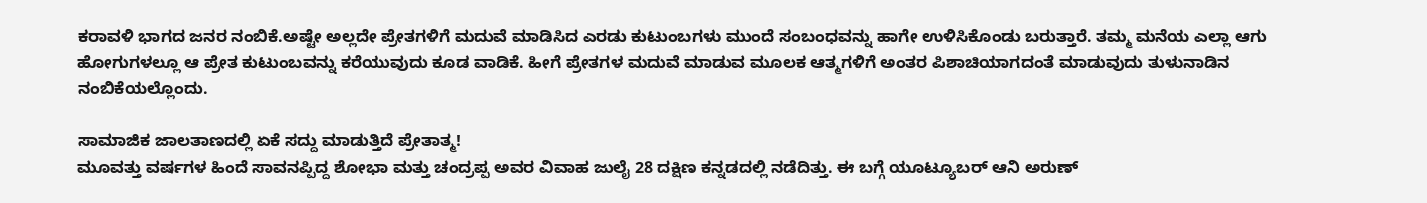ಕರಾವಳಿ ಭಾಗದ ಜನರ ನಂಬಿಕೆ.ಅಷ್ಟೇ ಅಲ್ಲದೇ ಪ್ರೇತಗಳಿಗೆ ಮದುವೆ ಮಾಡಿಸಿದ ಎರಡು ಕುಟುಂಬಗಳು ಮುಂದೆ ಸಂಬಂಧವನ್ನು ಹಾಗೇ ಉಳಿಸಿಕೊಂಡು ಬರುತ್ತಾರೆ. ತಮ್ಮ ಮನೆಯ ಎಲ್ಲಾ ಆಗು ಹೋಗುಗಳಲ್ಲೂ ಆ ಪ್ರೇತ ಕುಟುಂಬವನ್ನು ಕರೆಯುವುದು ಕೂಡ ವಾಡಿಕೆ. ಹೀಗೆ ಪ್ರೇತಗಳ ಮದುವೆ ಮಾಡುವ ಮೂಲಕ ಆತ್ಮಗಳಿಗೆ ಅಂತರ ಪಿಶಾಚಿಯಾಗದಂತೆ ಮಾಡುವುದು ತುಳುನಾಡಿನ ನಂಬಿಕೆಯಲ್ಲೊಂದು.

ಸಾಮಾಜಿಕ ಜಾಲತಾಣದಲ್ಲಿ ಏಕೆ ಸದ್ದು ಮಾಡುತ್ತಿದೆ ಪ್ರೇತಾತ್ಮ!
ಮೂವತ್ತು ವರ್ಷಗಳ ಹಿಂದೆ ಸಾವನಪ್ಪಿದ್ದ ಶೋಭಾ ಮತ್ತು ಚಂದ್ರಪ್ಪ ಅವರ ವಿವಾಹ ಜುಲೈ 28 ದಕ್ಷಿಣ ಕನ್ನಡದಲ್ಲಿ ನಡೆದಿತ್ತು. ಈ ಬಗ್ಗೆ ಯೂಟ್ಯೂಬರ್ ಆನಿ ಅರುಣ್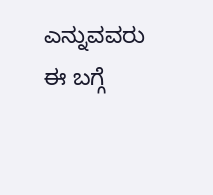ಎನ್ನುವವರು ಈ ಬಗ್ಗೆ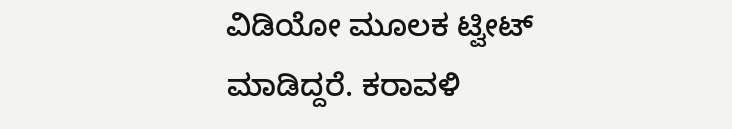ವಿಡಿಯೋ ಮೂಲಕ ಟ್ವೀಟ್ ಮಾಡಿದ್ದರೆ. ಕರಾವಳಿ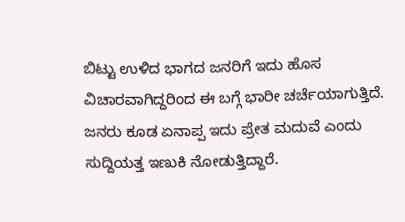ಬಿಟ್ಟು ಉಳಿದ ಭಾಗದ ಜನರಿಗೆ ಇದು ಹೊಸ ವಿಚಾರವಾಗಿದ್ದರಿಂದ ಈ ಬಗ್ಗೆ ಭಾರೀ ಚರ್ಚೆಯಾಗುತ್ತಿದೆ. ಜನರು ಕೂಡ ಏನಾಪ್ಪ ಇದು ಪ್ರೇತ ಮದುವೆ ಎಂದು ಸುದ್ದಿಯತ್ತ ಇಣುಕಿ ನೋಡುತ್ತಿದ್ದಾರೆ.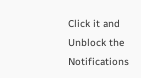Click it and Unblock the Notifications